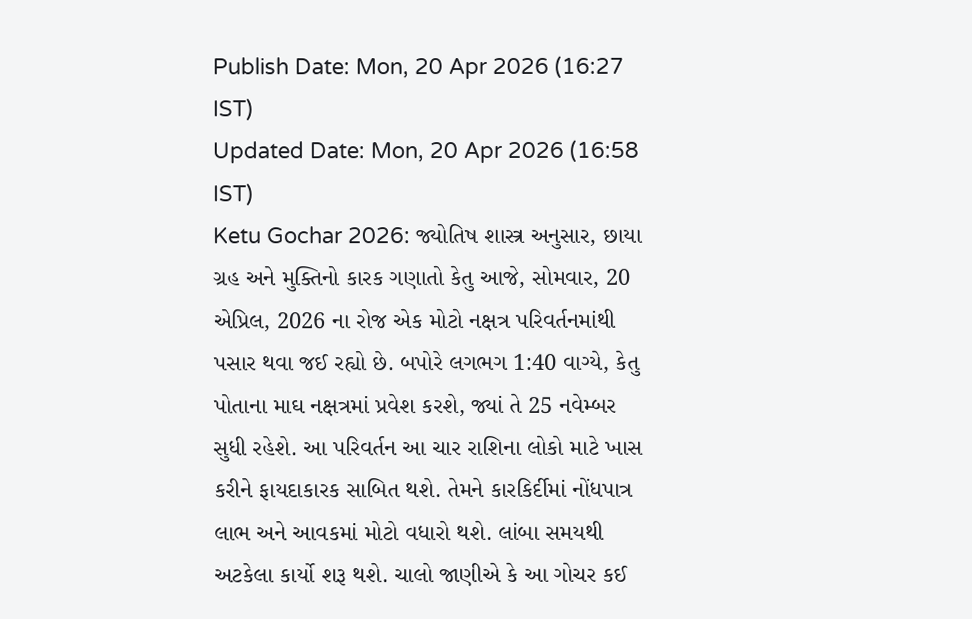Publish Date: Mon, 20 Apr 2026 (16:27 IST)
Updated Date: Mon, 20 Apr 2026 (16:58 IST)
Ketu Gochar 2026: જ્યોતિષ શાસ્ત્ર અનુસાર, છાયા ગ્રહ અને મુક્તિનો કારક ગણાતો કેતુ આજે, સોમવાર, 20 એપ્રિલ, 2026 ના રોજ એક મોટો નક્ષત્ર પરિવર્તનમાંથી પસાર થવા જઈ રહ્યો છે. બપોરે લગભગ 1:40 વાગ્યે, કેતુ પોતાના માઘ નક્ષત્રમાં પ્રવેશ કરશે, જ્યાં તે 25 નવેમ્બર સુધી રહેશે. આ પરિવર્તન આ ચાર રાશિના લોકો માટે ખાસ કરીને ફાયદાકારક સાબિત થશે. તેમને કારકિર્દીમાં નોંધપાત્ર લાભ અને આવકમાં મોટો વધારો થશે. લાંબા સમયથી અટકેલા કાર્યો શરૂ થશે. ચાલો જાણીએ કે આ ગોચર કઈ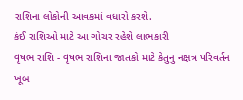રાશિના લોકોની આવકમાં વધારો કરશે.
કંઈ રાશિઓ માટે આ ગોચર રહેશે લાભકારી
વૃષભ રાશિ - વૃષભ રાશિના જાતકો માટે કેતુનુ નક્ષત્ર પરિવર્તન ખૂબ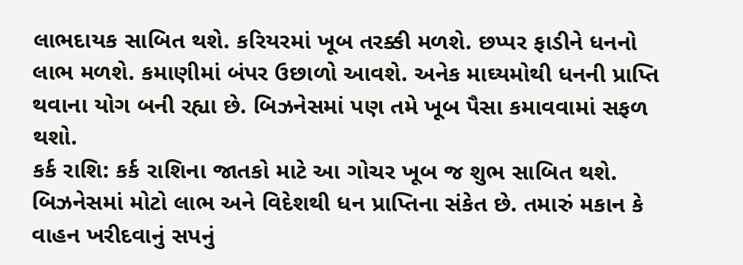લાભદાયક સાબિત થશે. કરિયરમાં ખૂબ તરક્કી મળશે. છપ્પર ફાડીને ધનનો લાભ મળશે. કમાણીમાં બંપર ઉછાળો આવશે. અનેક માઘ્યમોથી ધનની પ્રાપ્તિ થવાના યોગ બની રહ્યા છે. બિઝનેસમાં પણ તમે ખૂબ પૈસા કમાવવામાં સફળ થશો.
કર્ક રાશિ: કર્ક રાશિના જાતકો માટે આ ગોચર ખૂબ જ શુભ સાબિત થશે. બિઝનેસમાં મોટો લાભ અને વિદેશથી ધન પ્રાપ્તિના સંકેત છે. તમારું મકાન કે વાહન ખરીદવાનું સપનું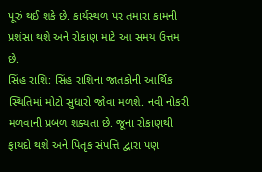પૂરું થઈ શકે છે. કાર્યસ્થળ પર તમારા કામની પ્રશંસા થશે અને રોકાણ માટે આ સમય ઉત્તમ છે.
સિંહ રાશિ: સિંહ રાશિના જાતકોની આર્થિક સ્થિતિમાં મોટો સુધારો જોવા મળશે. નવી નોકરી મળવાની પ્રબળ શક્યતા છે. જૂના રોકાણથી ફાયદો થશે અને પિતૃક સંપત્તિ દ્વારા પણ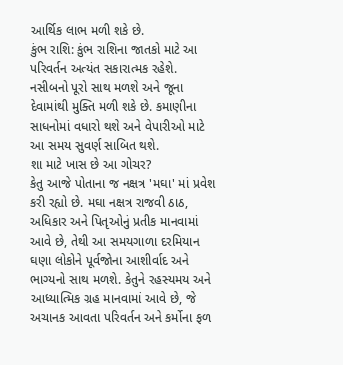આર્થિક લાભ મળી શકે છે.
કુંભ રાશિ: કુંભ રાશિના જાતકો માટે આ પરિવર્તન અત્યંત સકારાત્મક રહેશે. નસીબનો પૂરો સાથ મળશે અને જૂના દેવામાંથી મુક્તિ મળી શકે છે. કમાણીના સાધનોમાં વધારો થશે અને વેપારીઓ માટે આ સમય સુવર્ણ સાબિત થશે.
શા માટે ખાસ છે આ ગોચર?
કેતુ આજે પોતાના જ નક્ષત્ર 'મઘા' માં પ્રવેશ કરી રહ્યો છે. મઘા નક્ષત્ર રાજવી ઠાઠ, અધિકાર અને પિતૃઓનું પ્રતીક માનવામાં આવે છે, તેથી આ સમયગાળા દરમિયાન ઘણા લોકોને પૂર્વજોના આશીર્વાદ અને ભાગ્યનો સાથ મળશે. કેતુને રહસ્યમય અને આધ્યાત્મિક ગ્રહ માનવામાં આવે છે, જે અચાનક આવતા પરિવર્તન અને કર્મોના ફળ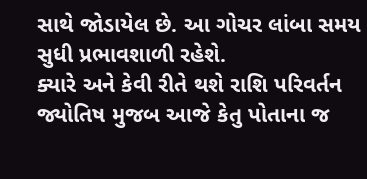સાથે જોડાયેલ છે. આ ગોચર લાંબા સમય સુધી પ્રભાવશાળી રહેશે.
ક્યારે અને કેવી રીતે થશે રાશિ પરિવર્તન
જ્યોતિષ મુજબ આજે કેતુ પોતાના જ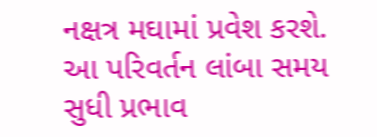નક્ષત્ર મઘામાં પ્રવેશ કરશે. આ પરિવર્તન લાંબા સમય સુધી પ્રભાવ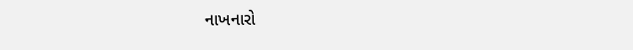નાખનારો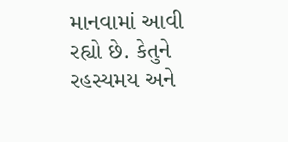માનવામાં આવી રહ્યો છે. કેતુને રહસ્યમય અને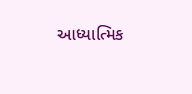આધ્યાત્મિક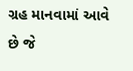ગ્રહ માનવામાં આવે છે જે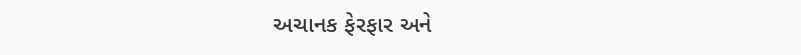અચાનક ફેરફાર અને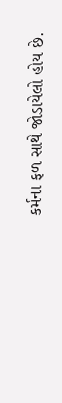કર્મના ફળ સાથે જોડાયેલો હોય છે.